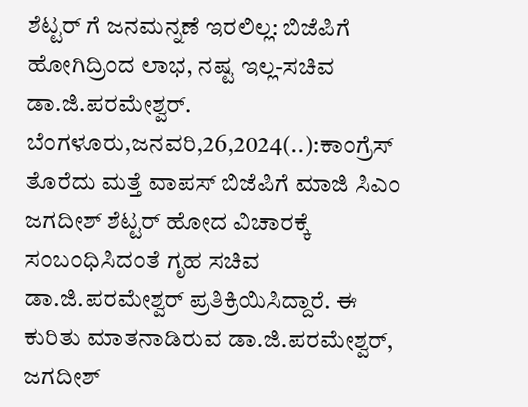ಶೆಟ್ಟರ್ ಗೆ ಜನಮನ್ನಣೆ ಇರಲಿಲ್ಲ: ಬಿಜೆಪಿಗೆ ಹೋಗಿದ್ರಿಂದ ಲಾಭ, ನಷ್ಟ ಇಲ್ಲ-ಸಚಿವ ಡಾ.ಜಿ.ಪರಮೇಶ್ವರ್. ಬೆಂಗಳೂರು,ಜನವರಿ,26,2024(..):ಕಾಂಗ್ರೆಸ್ ತೊರೆದು ಮತ್ತೆ ವಾಪಸ್ ಬಿಜೆಪಿಗೆ ಮಾಜಿ ಸಿಎಂ ಜಗದೀಶ್ ಶೆಟ್ಟರ್ ಹೋದ ವಿಚಾರಕ್ಕೆ ಸಂಬಂಧಿಸಿದಂತೆ ಗೃಹ ಸಚಿವ ಡಾ.ಜಿ.ಪರಮೇಶ್ವರ್ ಪ್ರತಿಕ್ರಿಯಿಸಿದ್ದಾರೆ. ಈ ಕುರಿತು ಮಾತನಾಡಿರುವ ಡಾ.ಜಿ.ಪರಮೇಶ್ವರ್, ಜಗದೀಶ್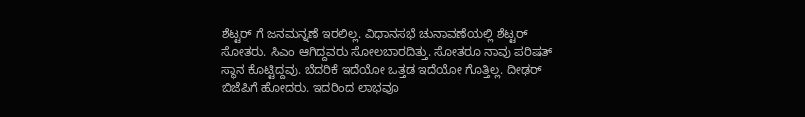ಶೆಟ್ಟರ್ ಗೆ ಜನಮನ್ನಣೆ ಇರಲಿಲ್ಲ. ವಿಧಾನಸಭೆ ಚುನಾವಣೆಯಲ್ಲಿ ಶೆಟ್ಟರ್ ಸೋತರು. ಸಿಎಂ ಆಗಿದ್ದವರು ಸೋಲಬಾರದಿತ್ತು. ಸೋತರೂ ನಾವು ಪರಿಷತ್ ಸ್ಥಾನ ಕೊಟ್ಟಿದ್ದವು. ಬೆದರಿಕೆ ಇದೆಯೋ ಒತ್ತಡ ಇದೆಯೋ ಗೊತ್ತಿಲ್ಲ. ದೀಢರ್ ಬಿಜೆಪಿಗೆ ಹೋದರು. ಇದರಿಂದ ಲಾಭವೂ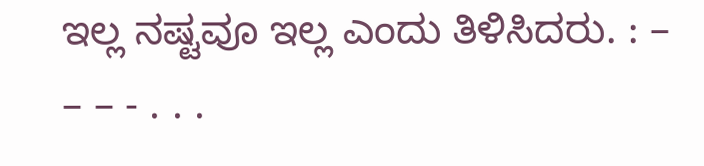ಇಲ್ಲ ನಷ್ಟವೂ ಇಲ್ಲ ಎಂದು ತಿಳಿಸಿದರು. : – – – - . . .